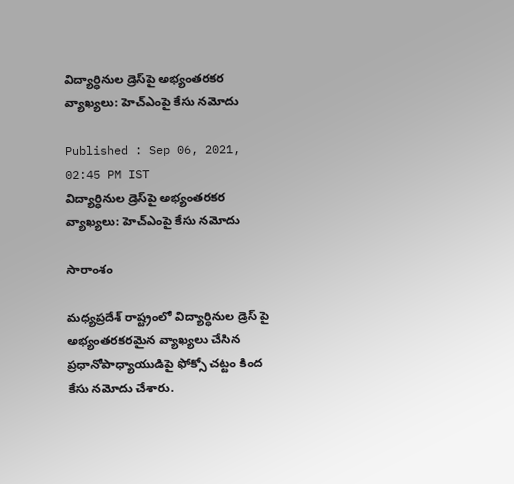విద్యార్ధినుల డ్రెస్‌పై అభ్యంతరకర వ్యాఖ్యలు: హెచ్ఎంపై కేసు నమోదు

Published : Sep 06, 2021, 02:45 PM IST
విద్యార్ధినుల డ్రెస్‌పై అభ్యంతరకర వ్యాఖ్యలు: హెచ్ఎంపై కేసు నమోదు

సారాంశం

మధ్యప్రదేశ్ రాష్ట్రంలో విద్యార్ధినుల డ్రెస్ పై అభ్యంతరకరమైన వ్యాఖ్యలు చేసిన ప్రధానోపాధ్యాయుడిపై ఫోక్సో చట్టం కింద కేసు నమోదు చేశారు.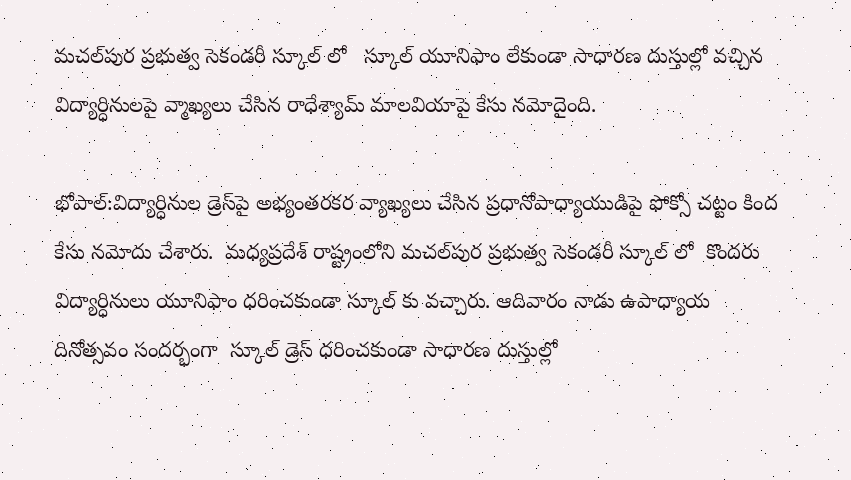మచల్‌పుర ప్రభుత్వ సెకండరీ స్కూల్ లో   స్కూల్ యూనిఫాం లేకుండా సాధారణ దుస్తుల్లో వచ్చిన విద్యార్ధినులపై వ్మాఖ్యలు చేసిన రాధేశ్యామ్ మాలవియాపై కేసు నమోదైంది.

భోపాల్:విద్యార్ధినుల డ్రెస్‌పై అభ్యంతరకర వ్యాఖ్యలు చేసిన ప్రధానోపాధ్యాయుడిపై ఫోక్సో చట్టం కింద కేసు నమోదు చేశారు.  మధ్యప్రదేశ్ రాష్ట్రంలోని మచల్‌పుర ప్రభుత్వ సెకండరీ స్కూల్ లో  కొందరు విద్యార్ధినులు యూనిఫాం ధరించకుండా స్కూల్ కు వచ్చారు. ఆదివారం నాడు ఉపాధ్యాయ దినోత్సవం సందర్భంగా  స్కూల్ డ్రెస్ ధరించకుండా సాధారణ దుస్తుల్లో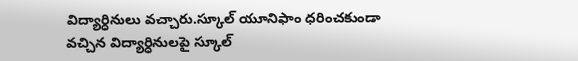విద్యార్ధినులు వచ్చారు.స్కూల్ యూనిఫాం ధరించకుండా వచ్చిన విద్యార్ధినులపై స్కూల్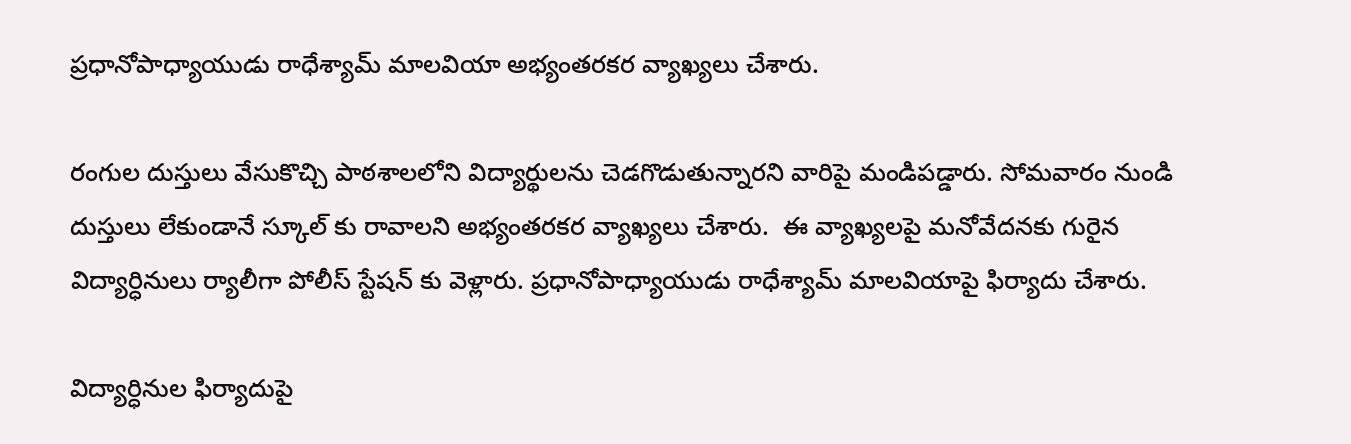ప్రధానోపాధ్యాయుడు రాధేశ్యామ్ మాలవియా అభ్యంతరకర వ్యాఖ్యలు చేశారు.

రంగుల దుస్తులు వేసుకొచ్చి పాఠశాలలోని విద్యార్థులను చెడగొడుతున్నారని వారిపై మండిపడ్డారు. సోమవారం నుండి దుస్తులు లేకుండానే స్కూల్ కు రావాలని అభ్యంతరకర వ్యాఖ్యలు చేశారు.  ఈ వ్యాఖ్యలపై మనోవేదనకు గురైన విద్యార్ధినులు ర్యాలీగా పోలీస్ స్టేషన్ కు వెళ్లారు. ప్రధానోపాధ్యాయుడు రాధేశ్యామ్ మాలవియాపై ఫిర్యాదు చేశారు.

విద్యార్ధినుల ఫిర్యాదుపై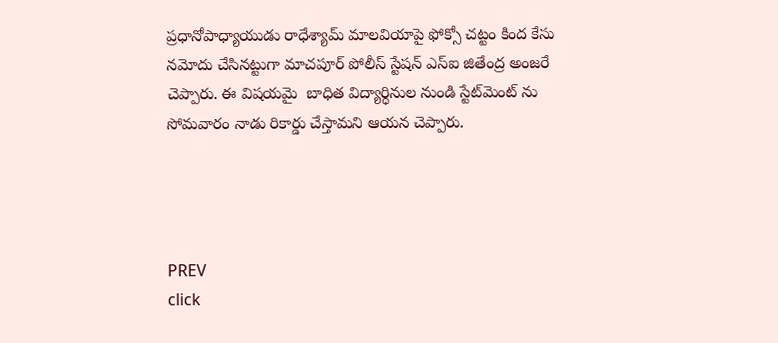ప్రధానోపాధ్యాయుడు రాధేశ్యామ్ మాలవియాపై ఫోక్సో చట్టం కింద కేసు నమోదు చేసినట్టుగా మాచపూర్ పోలీస్ స్టేషన్ ఎస్ఐ జితేంద్ర అంజరే చెప్పారు. ఈ విషయమై  బాధిత విద్యార్ధినుల నుండి స్టేట్‌మెంట్ ను సోమవారం నాడు రికార్డు చేస్తామని ఆయన చెప్పారు.




PREV
click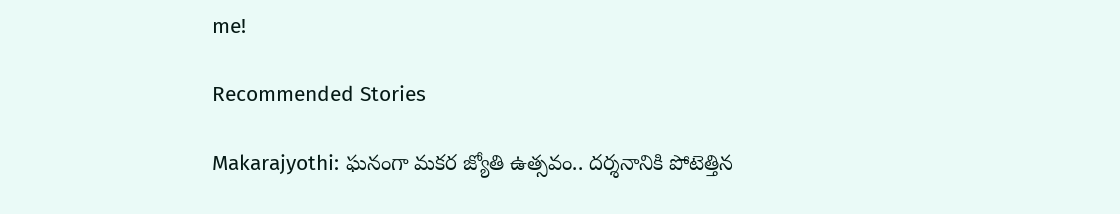me!

Recommended Stories

Makarajyothi: ఘనంగా మకర జ్యోతి ఉత్సవం.. దర్శనానికి పోటెత్తిన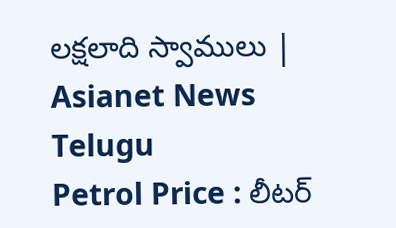లక్షలాది స్వాములు | Asianet News Telugu
Petrol Price : లీటర్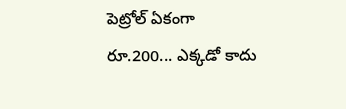పెట్రోల్ ఏకంగా రూ.200... ఎక్కడో కాదు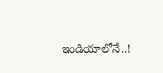ఇండియాలోనే..!